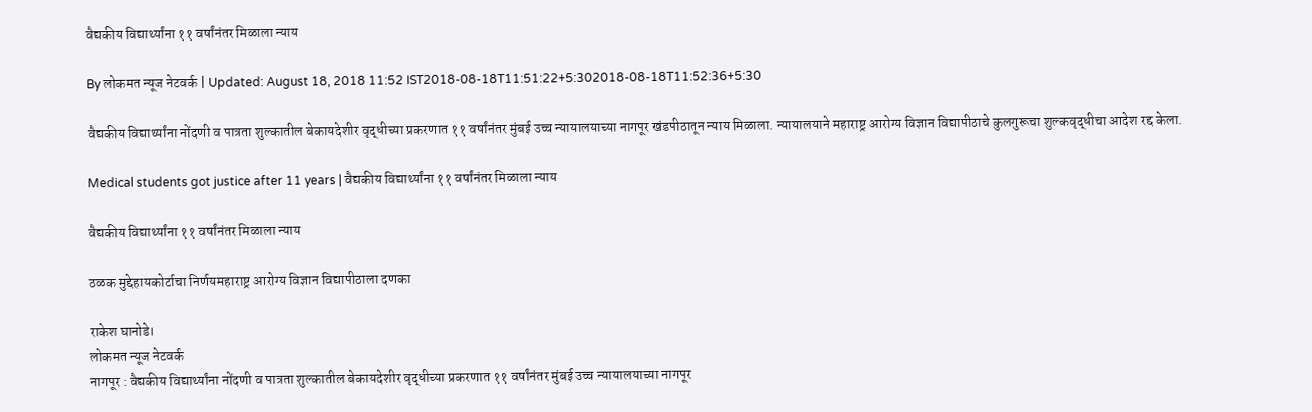वैद्यकीय विद्यार्थ्यांना ११ वर्षांनंतर मिळाला न्याय

By लोकमत न्यूज नेटवर्क | Updated: August 18, 2018 11:52 IST2018-08-18T11:51:22+5:302018-08-18T11:52:36+5:30

वैद्यकीय विद्यार्थ्यांना नोंदणी व पात्रता शुल्कातील बेकायदेशीर वृद्धीच्या प्रकरणात ११ वर्षांनंतर मुंबई उच्च न्यायालयाच्या नागपूर खंडपीठातून न्याय मिळाला. न्यायालयाने महाराष्ट्र आरोग्य विज्ञान विद्यापीठाचे कुलगुरूचा शुल्कवृद्धीचा आदेश रद्द केला.

Medical students got justice after 11 years | वैद्यकीय विद्यार्थ्यांना ११ वर्षांनंतर मिळाला न्याय

वैद्यकीय विद्यार्थ्यांना ११ वर्षांनंतर मिळाला न्याय

ठळक मुद्देहायकोर्टाचा निर्णयमहाराष्ट्र आरोग्य विज्ञान विद्यापीठाला दणका

राकेश घानोडे।
लोकमत न्यूज नेटवर्क
नागपूर : वैद्यकीय विद्यार्थ्यांना नोंदणी व पात्रता शुल्कातील बेकायदेशीर वृद्धीच्या प्रकरणात ११ वर्षांनंतर मुंबई उच्च न्यायालयाच्या नागपूर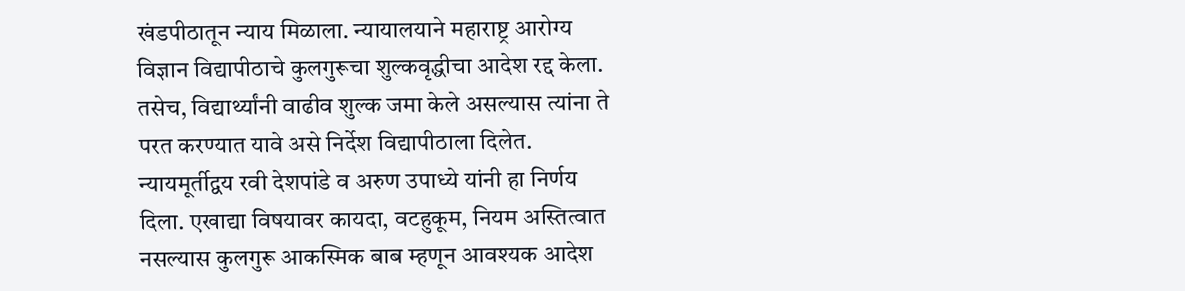खंडपीठातून न्याय मिळाला. न्यायालयाने महाराष्ट्र आरोग्य विज्ञान विद्यापीठाचे कुलगुरूचा शुल्कवृद्धीचा आदेश रद्द केला. तसेच, विद्यार्थ्यांनी वाढीव शुल्क जमा केले असल्यास त्यांना ते परत करण्यात यावे असे निर्देश विद्यापीठाला दिलेत.
न्यायमूर्तीद्वय रवी देशपांडे व अरुण उपाध्ये यांनी हा निर्णय दिला. एखाद्या विषयावर कायदा, वटहुकूम, नियम अस्तित्वात नसल्यास कुलगुरू आकस्मिक बाब म्हणून आवश्यक आदेश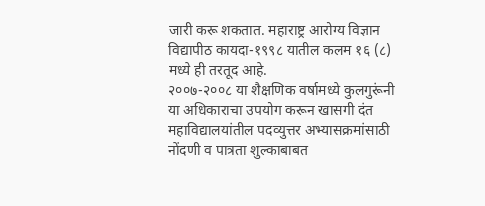जारी करू शकतात. महाराष्ट्र आरोग्य विज्ञान विद्यापीठ कायदा-१९९८ यातील कलम १६ (८) मध्ये ही तरतूद आहे.
२००७-२००८ या शैक्षणिक वर्षामध्ये कुलगुरूंनी या अधिकाराचा उपयोग करून खासगी दंत महाविद्यालयांतील पदव्युत्तर अभ्यासक्रमांसाठी नोंदणी व पात्रता शुल्काबाबत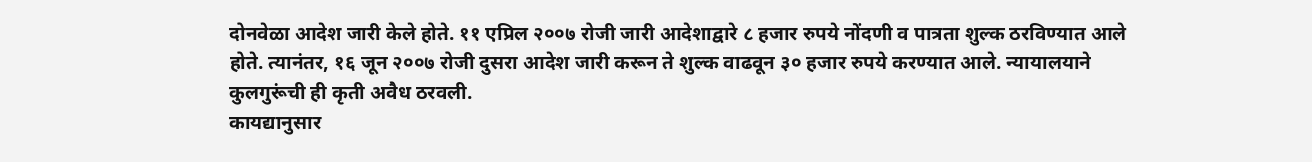दोनवेळा आदेश जारी केले होते. ११ एप्रिल २००७ रोजी जारी आदेशाद्वारे ८ हजार रुपये नोंदणी व पात्रता शुल्क ठरविण्यात आले होते. त्यानंतर, १६ जून २००७ रोजी दुसरा आदेश जारी करून ते शुल्क वाढवून ३० हजार रुपये करण्यात आले. न्यायालयाने कुलगुरूंची ही कृती अवैध ठरवली.
कायद्यानुसार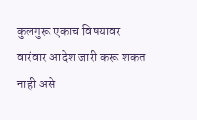कुलगुरू एकाच विषयावर वारंवार आदेश जारी करू शकत नाही असे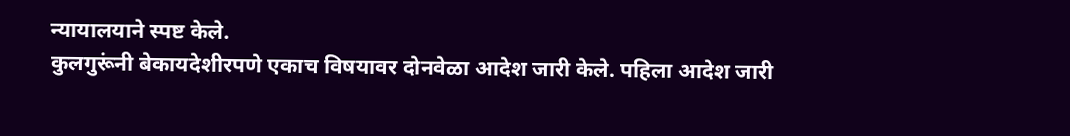न्यायालयाने स्पष्ट केले.
कुलगुरूंनी बेकायदेशीरपणे एकाच विषयावर दोनवेळा आदेश जारी केले. पहिला आदेश जारी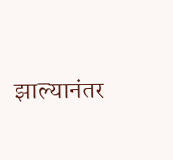झाल्यानंतर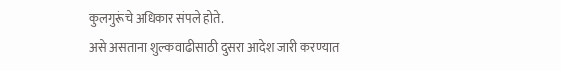कुलगुरूंचे अधिकार संपले होते.
असे असताना शुल्कवाढीसाठी दुसरा आदेश जारी करण्यात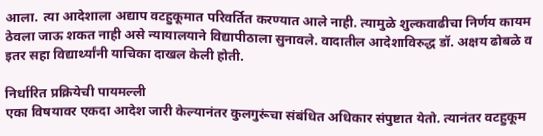आला. त्या आदेशाला अद्याप वटहुकूमात परिवर्तित करण्यात आले नाही. त्यामुळे शुल्कवाढीचा निर्णय कायम ठेवला जाऊ शकत नाही असे न्यायालयाने विद्यापीठाला सुनावले. वादातील आदेशाविरुद्ध डॉ. अक्षय ढोबळे व इतर सहा विद्यार्थ्यांनी याचिका दाखल केली होती.

निर्धारित प्रक्रियेची पायमल्ली
एका विषयावर एकदा आदेश जारी केल्यानंतर कुलगुरूंचा संबंधित अधिकार संपुष्टात येतो. त्यानंतर वटहुकूम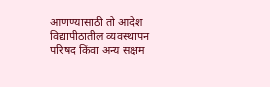आणण्यासाठी तो आदेश विद्यापीठातील व्यवस्थापन परिषद किंवा अन्य सक्षम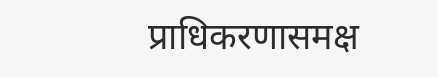प्राधिकरणासमक्ष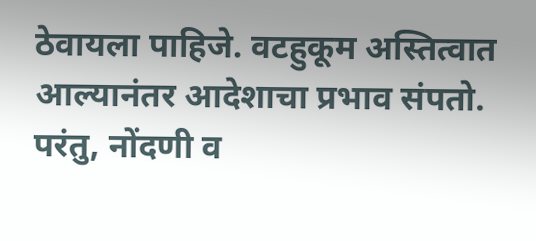ठेवायला पाहिजे. वटहुकूम अस्तित्वात आल्यानंतर आदेशाचा प्रभाव संपतो. परंतु, नोंदणी व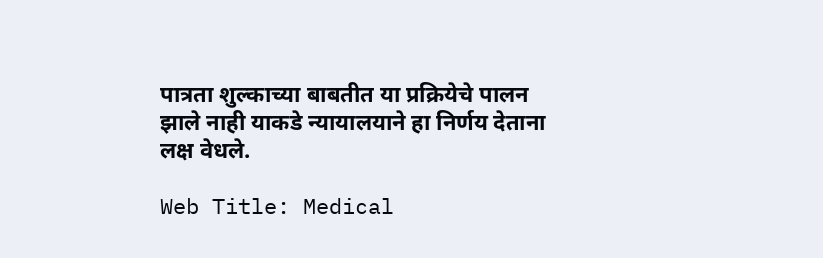पात्रता शुल्काच्या बाबतीत या प्रक्रियेचे पालन झाले नाही याकडे न्यायालयाने हा निर्णय देताना लक्ष वेधले.

Web Title: Medical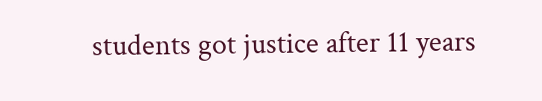students got justice after 11 years